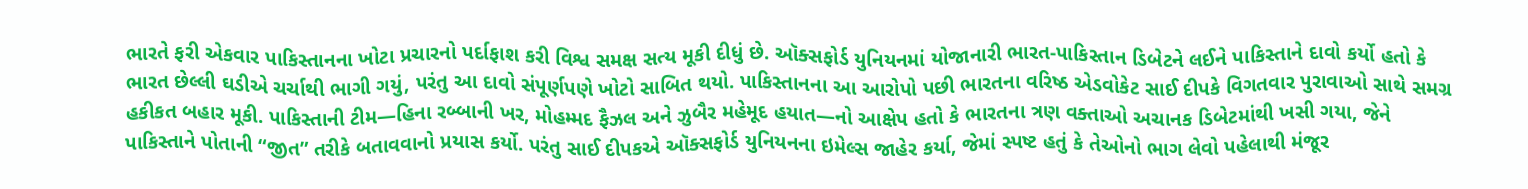ભારતે ફરી એકવાર પાકિસ્તાનના ખોટા પ્રચારનો પર્દાફાશ કરી વિશ્વ સમક્ષ સત્ય મૂકી દીધું છે. ઑક્સફોર્ડ યુનિયનમાં યોજાનારી ભારત-પાકિસ્તાન ડિબેટને લઈને પાકિસ્તાને દાવો કર્યો હતો કે ભારત છેલ્લી ઘડીએ ચર્ચાથી ભાગી ગયું, પરંતુ આ દાવો સંપૂર્ણપણે ખોટો સાબિત થયો. પાકિસ્તાનના આ આરોપો પછી ભારતના વરિષ્ઠ એડવોકેટ સાઈ દીપકે વિગતવાર પુરાવાઓ સાથે સમગ્ર હકીકત બહાર મૂકી. પાકિસ્તાની ટીમ—હિના રબ્બાની ખર, મોહમ્મદ ફૈઝલ અને ઝુબૈર મહેમૂદ હયાત—નો આક્ષેપ હતો કે ભારતના ત્રણ વક્તાઓ અચાનક ડિબેટમાંથી ખસી ગયા, જેને પાકિસ્તાને પોતાની “જીત” તરીકે બતાવવાનો પ્રયાસ કર્યો. પરંતુ સાઈ દીપકએ ઑક્સફોર્ડ યુનિયનના ઇમેલ્સ જાહેર કર્યા, જેમાં સ્પષ્ટ હતું કે તેઓનો ભાગ લેવો પહેલાથી મંજૂર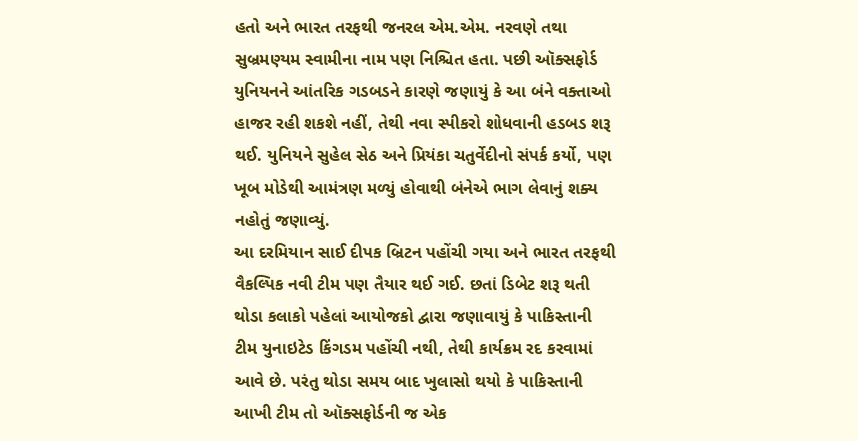હતો અને ભારત તરફથી જનરલ એમ.એમ. નરવણે તથા સુબ્રમણ્યમ સ્વામીના નામ પણ નિશ્ચિત હતા. પછી ઑક્સફોર્ડ યુનિયનને આંતરિક ગડબડને કારણે જણાયું કે આ બંને વક્તાઓ હાજર રહી શકશે નહીં, તેથી નવા સ્પીકરો શોધવાની હડબડ શરૂ થઈ. યુનિયને સુહેલ સેઠ અને પ્રિયંકા ચતુર્વેદીનો સંપર્ક કર્યો, પણ ખૂબ મોડેથી આમંત્રણ મળ્યું હોવાથી બંનેએ ભાગ લેવાનું શક્ય નહોતું જણાવ્યું.
આ દરમિયાન સાઈ દીપક બ્રિટન પહોંચી ગયા અને ભારત તરફથી વૈકલ્પિક નવી ટીમ પણ તૈયાર થઈ ગઈ. છતાં ડિબેટ શરૂ થતી થોડા કલાકો પહેલાં આયોજકો દ્વારા જણાવાયું કે પાકિસ્તાની ટીમ યુનાઇટેડ કિંગડમ પહોંચી નથી, તેથી કાર્યક્રમ રદ કરવામાં આવે છે. પરંતુ થોડા સમય બાદ ખુલાસો થયો કે પાકિસ્તાની આખી ટીમ તો ઑક્સફોર્ડની જ એક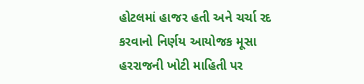હોટલમાં હાજર હતી અને ચર્ચા રદ કરવાનો નિર્ણય આયોજક મૂસા હરરાજની ખોટી માહિતી પર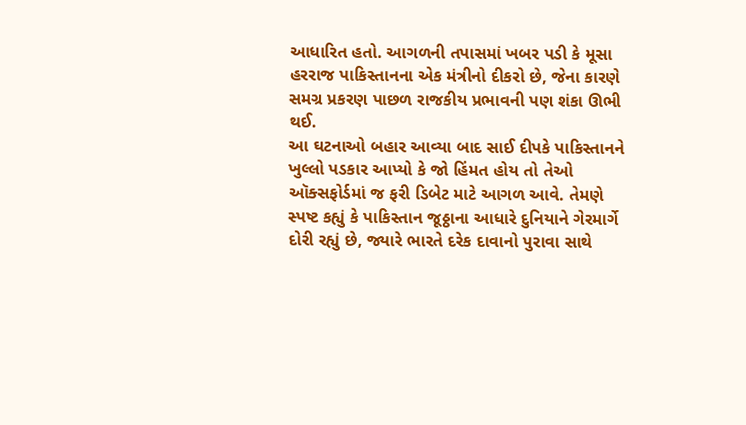આધારિત હતો. આગળની તપાસમાં ખબર પડી કે મૂસા હરરાજ પાકિસ્તાનના એક મંત્રીનો દીકરો છે, જેના કારણે સમગ્ર પ્રકરણ પાછળ રાજકીય પ્રભાવની પણ શંકા ઊભી થઈ.
આ ઘટનાઓ બહાર આવ્યા બાદ સાઈ દીપકે પાકિસ્તાનને ખુલ્લો પડકાર આપ્યો કે જો હિંમત હોય તો તેઓ ઑક્સફોર્ડમાં જ ફરી ડિબેટ માટે આગળ આવે. તેમણે સ્પષ્ટ કહ્યું કે પાકિસ્તાન જૂઠ્ઠાના આધારે દુનિયાને ગેરમાર્ગે દોરી રહ્યું છે, જ્યારે ભારતે દરેક દાવાનો પુરાવા સાથે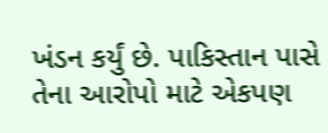ખંડન કર્યું છે. પાકિસ્તાન પાસે તેના આરોપો માટે એકપણ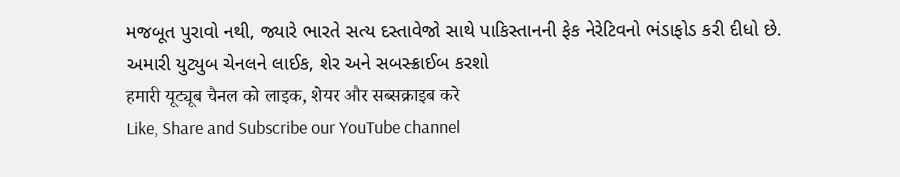મજબૂત પુરાવો નથી, જ્યારે ભારતે સત્ય દસ્તાવેજો સાથે પાકિસ્તાનની ફેક નેરેટિવનો ભંડાફોડ કરી દીધો છે.
અમારી યુટ્યુબ ચેનલને લાઈક, શેર અને સબસ્ક્રાઈબ કરશો
हमारी यूट्यूब चैनल को लाइक, शेयर और सब्सक्राइब करे
Like, Share and Subscribe our YouTube channel